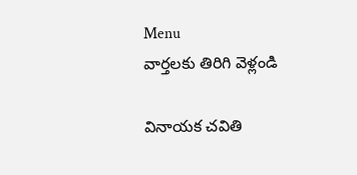Menu
వార్తలకు తిరిగి వెళ్లండి

వినాయక చవితి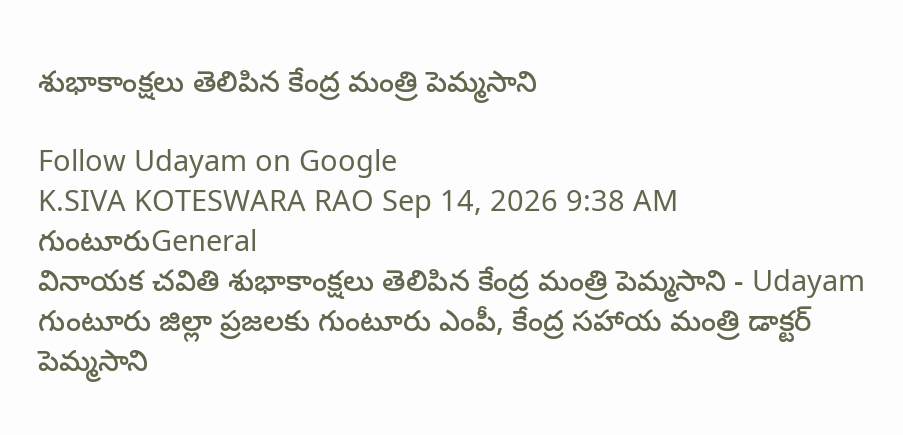శుభాకాంక్షలు తెలిపిన కేంద్ర మంత్రి పెమ్మసాని

Follow Udayam on Google
K.SIVA KOTESWARA RAO Sep 14, 2026 9:38 AM గుంటూరుGeneral
వినాయక చవితి శుభాకాంక్షలు తెలిపిన కేంద్ర మంత్రి పెమ్మసాని - Udayam
గుంటూరు జిల్లా ప్రజలకు గుంటూరు ఎంపీ, కేంద్ర సహాయ మంత్రి డాక్టర్ పెమ్మసాని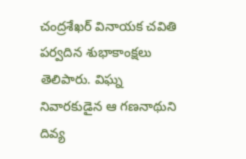చంద్రశేఖర్ వినాయక చవితి పర్వదిన శుభాకాంక్షలు తెలిపారు. విఘ్న నివారకుడైన ఆ గణనాథుని దివ్య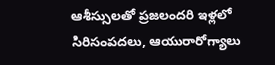ఆశీస్సులతో ప్రజలందరి ఇళ్లలో సిరిసంపదలు, ఆయురారోగ్యాలు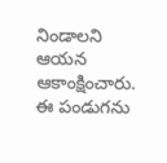నిండాలని ఆయన ఆకాంక్షించారు. ఈ పండుగను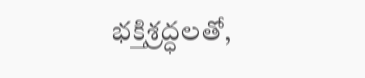భక్తిశ్రద్ధలతో,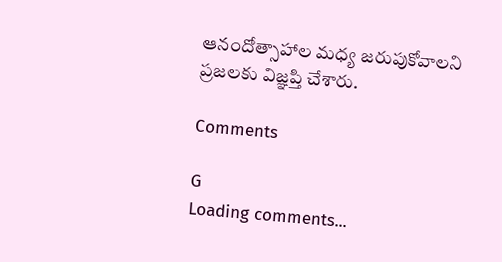ఆనందోత్సాహాల మధ్య జరుపుకోవాలని ప్రజలకు విజ్ఞప్తి చేశారు.

Comments

G
Loading comments...